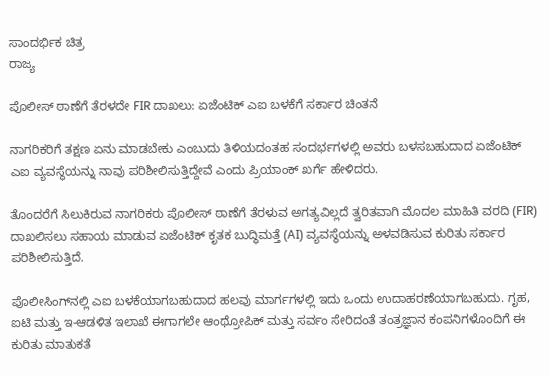ಸಾಂದರ್ಭಿಕ ಚಿತ್ರ
ರಾಜ್ಯ

ಪೊಲೀಸ್ ಠಾಣೆಗೆ ತೆರಳದೇ FIR ದಾಖಲು: ಏಜೆಂಟಿಕ್ ಎಐ ಬಳಕೆಗೆ ಸರ್ಕಾರ ಚಿಂತನೆ

ನಾಗರಿಕರಿಗೆ ತಕ್ಷಣ ಏನು ಮಾಡಬೇಕು ಎಂಬುದು ತಿಳಿಯದಂತಹ ಸಂದರ್ಭಗಳಲ್ಲಿ ಅವರು ಬಳಸಬಹುದಾದ ಏಜೆಂಟಿಕ್ ಎಐ ವ್ಯವಸ್ಥೆಯನ್ನು ನಾವು ಪರಿಶೀಲಿಸುತ್ತಿದ್ದೇವೆ ಎಂದು ಪ್ರಿಯಾಂಕ್ ಖರ್ಗೆ ಹೇಳಿದರು.

ತೊಂದರೆಗೆ ಸಿಲುಕಿರುವ ನಾಗರಿಕರು ಪೊಲೀಸ್ ಠಾಣೆಗೆ ತೆರಳುವ ಅಗತ್ಯವಿಲ್ಲದೆ ತ್ವರಿತವಾಗಿ ಮೊದಲ ಮಾಹಿತಿ ವರದಿ (FIR) ದಾಖಲಿಸಲು ಸಹಾಯ ಮಾಡುವ ಏಜೆಂಟಿಕ್ ಕೃತಕ ಬುದ್ಧಿಮತ್ತೆ (AI) ವ್ಯವಸ್ಥೆಯನ್ನು ಅಳವಡಿಸುವ ಕುರಿತು ಸರ್ಕಾರ ಪರಿಶೀಲಿಸುತ್ತಿದೆ.

ಪೊಲೀಸಿಂಗ್‌ನಲ್ಲಿ ಎಐ ಬಳಕೆಯಾಗಬಹುದಾದ ಹಲವು ಮಾರ್ಗಗಳಲ್ಲಿ ಇದು ಒಂದು ಉದಾಹರಣೆಯಾಗಬಹುದು. ಗೃಹ, ಐಟಿ ಮತ್ತು ಇ-ಆಡಳಿತ ಇಲಾಖೆ ಈಗಾಗಲೇ ಆಂಥ್ರೋಪಿಕ್ ಮತ್ತು ಸರ್ವಂ ಸೇರಿದಂತೆ ತಂತ್ರಜ್ಞಾನ ಕಂಪನಿಗಳೊಂದಿಗೆ ಈ ಕುರಿತು ಮಾತುಕತೆ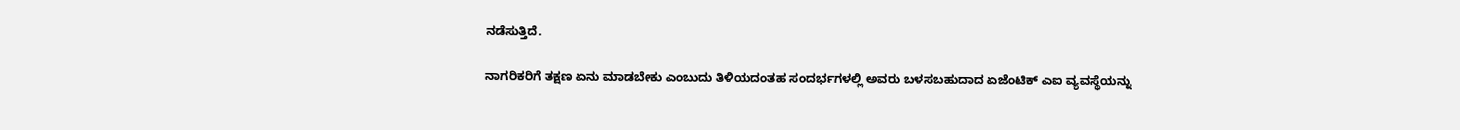ನಡೆಸುತ್ತಿದೆ.

ನಾಗರಿಕರಿಗೆ ತಕ್ಷಣ ಏನು ಮಾಡಬೇಕು ಎಂಬುದು ತಿಳಿಯದಂತಹ ಸಂದರ್ಭಗಳಲ್ಲಿ ಅವರು ಬಳಸಬಹುದಾದ ಏಜೆಂಟಿಕ್ ಎಐ ವ್ಯವಸ್ಥೆಯನ್ನು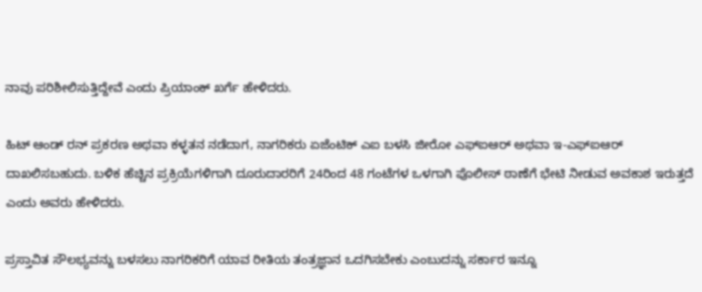ನಾವು ಪರಿಶೀಲಿಸುತ್ತಿದ್ದೇವೆ ಎಂದು ಪ್ರಿಯಾಂಕ್ ಖರ್ಗೆ ಹೇಳಿದರು.

ಹಿಟ್ ಆಂಡ್ ರನ್ ಪ್ರಕರಣ ಅಥವಾ ಕಳ್ಳತನ ನಡೆದಾಗ, ನಾಗರಿಕರು ಏಜೆಂಟಿಕ್ ಎಐ ಬಳಸಿ ಜೀರೋ ಎಫ್‌ಐಆರ್ ಅಥವಾ ಇ-ಎಫ್‌ಐಆರ್ ದಾಖಲಿಸಬಹುದು. ಬಳಿಕ ಹೆಚ್ಚಿನ ಪ್ರಕ್ರಿಯೆಗಳಿಗಾಗಿ ದೂರುದಾರರಿಗೆ 24ರಿಂದ 48 ಗಂಟೆಗಳ ಒಳಗಾಗಿ ಪೊಲೀಸ್ ಠಾಣೆಗೆ ಭೇಟಿ ನೀಡುವ ಅವಕಾಶ ಇರುತ್ತದೆ ಎಂದು ಅವರು ಹೇಳಿದರು.

ಪ್ರಸ್ತಾವಿತ ಸೌಲಭ್ಯವನ್ನು ಬಳಸಲು ನಾಗರಿಕರಿಗೆ ಯಾವ ರೀತಿಯ ತಂತ್ರಜ್ಞಾನ ಒದಗಿಸಬೇಕು ಎಂಬುದನ್ನು ಸರ್ಕಾರ ಇನ್ನೂ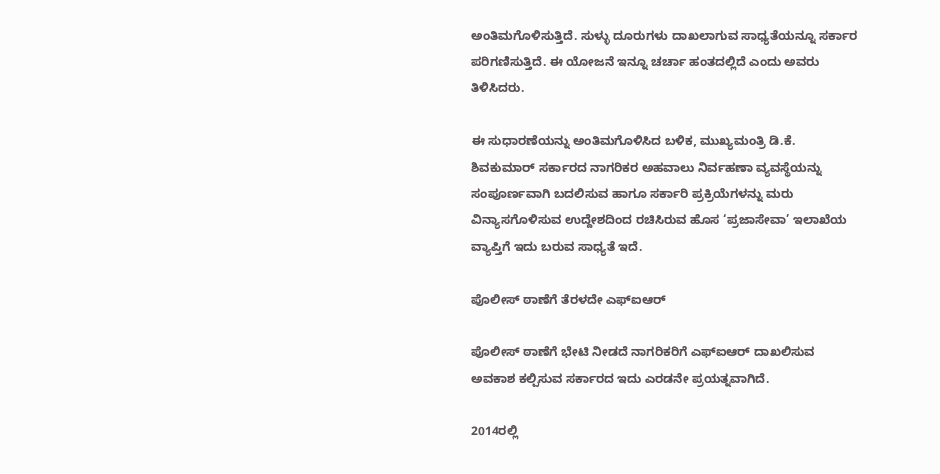ಅಂತಿಮಗೊಳಿಸುತ್ತಿದೆ. ಸುಳ್ಳು ದೂರುಗಳು ದಾಖಲಾಗುವ ಸಾಧ್ಯತೆಯನ್ನೂ ಸರ್ಕಾರ ಪರಿಗಣಿಸುತ್ತಿದೆ. ಈ ಯೋಜನೆ ಇನ್ನೂ ಚರ್ಚಾ ಹಂತದಲ್ಲಿದೆ ಎಂದು ಅವರು ತಿಳಿಸಿದರು.

ಈ ಸುಧಾರಣೆಯನ್ನು ಅಂತಿಮಗೊಳಿಸಿದ ಬಳಿಕ, ಮುಖ್ಯಮಂತ್ರಿ ಡಿ.ಕೆ. ಶಿವಕುಮಾರ್ ಸರ್ಕಾರದ ನಾಗರಿಕರ ಅಹವಾಲು ನಿರ್ವಹಣಾ ವ್ಯವಸ್ಥೆಯನ್ನು ಸಂಪೂರ್ಣವಾಗಿ ಬದಲಿಸುವ ಹಾಗೂ ಸರ್ಕಾರಿ ಪ್ರಕ್ರಿಯೆಗಳನ್ನು ಮರು ವಿನ್ಯಾಸಗೊಳಿಸುವ ಉದ್ದೇಶದಿಂದ ರಚಿಸಿರುವ ಹೊಸ ‘ಪ್ರಜಾಸೇವಾ’ ಇಲಾಖೆಯ ವ್ಯಾಪ್ತಿಗೆ ಇದು ಬರುವ ಸಾಧ್ಯತೆ ಇದೆ.

ಪೊಲೀಸ್ ಠಾಣೆಗೆ ತೆರಳದೇ ಎಫ್‌ಐಆರ್

ಪೊಲೀಸ್ ಠಾಣೆಗೆ ಭೇಟಿ ನೀಡದೆ ನಾಗರಿಕರಿಗೆ ಎಫ್‌ಐಆರ್ ದಾಖಲಿಸುವ ಅವಕಾಶ ಕಲ್ಪಿಸುವ ಸರ್ಕಾರದ ಇದು ಎರಡನೇ ಪ್ರಯತ್ನವಾಗಿದೆ.

2014ರಲ್ಲಿ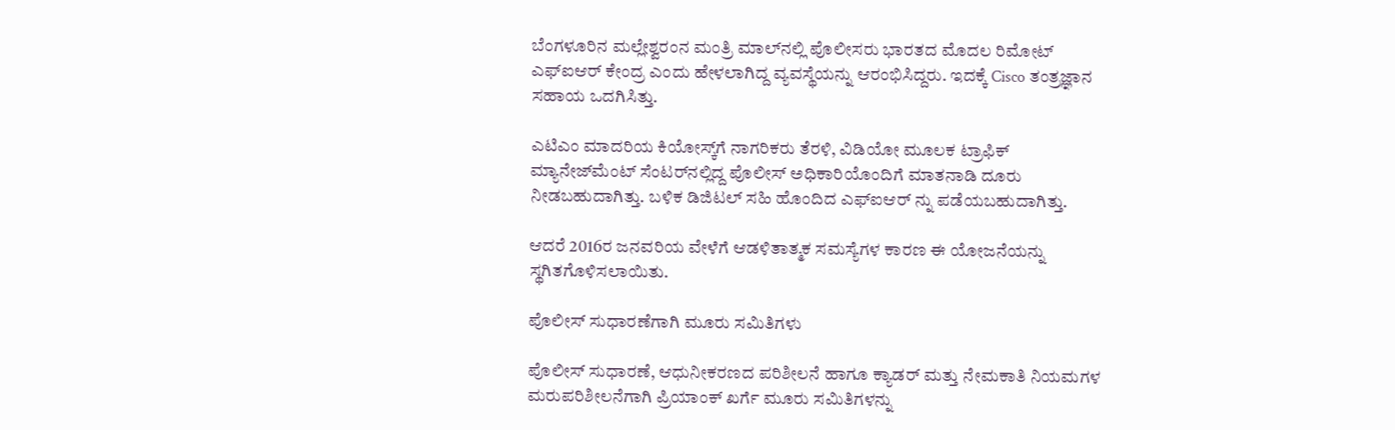ಬೆಂಗಳೂರಿನ ಮಲ್ಲೇಶ್ವರಂನ ಮಂತ್ರಿ ಮಾಲ್‌ನಲ್ಲಿ ಪೊಲೀಸರು ಭಾರತದ ಮೊದಲ ರಿಮೋಟ್ ಎಫ್‌ಐಆರ್ ಕೇಂದ್ರ ಎಂದು ಹೇಳಲಾಗಿದ್ದ ವ್ಯವಸ್ಥೆಯನ್ನು ಆರಂಭಿಸಿದ್ದರು. ಇದಕ್ಕೆ Cisco ತಂತ್ರಜ್ಞಾನ ಸಹಾಯ ಒದಗಿಸಿತ್ತು.

ಎಟಿಎಂ ಮಾದರಿಯ ಕಿಯೋಸ್ಕ್‌ಗೆ ನಾಗರಿಕರು ತೆರಳಿ, ವಿಡಿಯೋ ಮೂಲಕ ಟ್ರಾಫಿಕ್ ಮ್ಯಾನೇಜ್‌ಮೆಂಟ್ ಸೆಂಟರ್‌ನಲ್ಲಿದ್ದ ಪೊಲೀಸ್ ಅಧಿಕಾರಿಯೊಂದಿಗೆ ಮಾತನಾಡಿ ದೂರು ನೀಡಬಹುದಾಗಿತ್ತು. ಬಳಿಕ ಡಿಜಿಟಲ್ ಸಹಿ ಹೊಂದಿದ ಎಫ್‌ಐಆರ್ ನ್ನು ಪಡೆಯಬಹುದಾಗಿತ್ತು.

ಆದರೆ 2016ರ ಜನವರಿಯ ವೇಳೆಗೆ ಆಡಳಿತಾತ್ಮಕ ಸಮಸ್ಯೆಗಳ ಕಾರಣ ಈ ಯೋಜನೆಯನ್ನು ಸ್ಥಗಿತಗೊಳಿಸಲಾಯಿತು.

ಪೊಲೀಸ್ ಸುಧಾರಣೆಗಾಗಿ ಮೂರು ಸಮಿತಿಗಳು

ಪೊಲೀಸ್ ಸುಧಾರಣೆ, ಆಧುನೀಕರಣದ ಪರಿಶೀಲನೆ ಹಾಗೂ ಕ್ಯಾಡರ್ ಮತ್ತು ನೇಮಕಾತಿ ನಿಯಮಗಳ ಮರುಪರಿಶೀಲನೆಗಾಗಿ ಪ್ರಿಯಾಂಕ್ ಖರ್ಗೆ ಮೂರು ಸಮಿತಿಗಳನ್ನು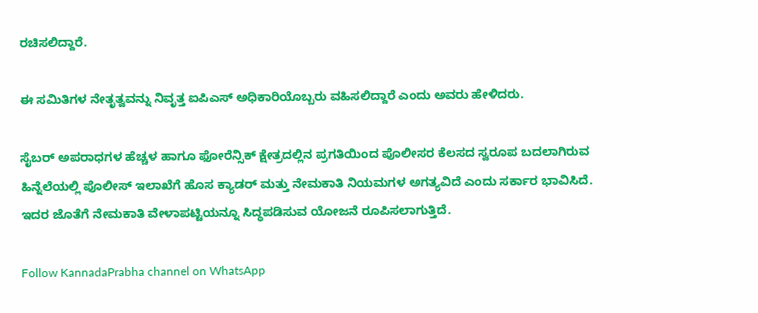ರಚಿಸಲಿದ್ದಾರೆ.

ಈ ಸಮಿತಿಗಳ ನೇತೃತ್ವವನ್ನು ನಿವೃತ್ತ ಐಪಿಎಸ್ ಅಧಿಕಾರಿಯೊಬ್ಬರು ವಹಿಸಲಿದ್ದಾರೆ ಎಂದು ಅವರು ಹೇಳಿದರು.

ಸೈಬರ್ ಅಪರಾಧಗಳ ಹೆಚ್ಚಳ ಹಾಗೂ ಫೋರೆನ್ಸಿಕ್ ಕ್ಷೇತ್ರದಲ್ಲಿನ ಪ್ರಗತಿಯಿಂದ ಪೊಲೀಸರ ಕೆಲಸದ ಸ್ವರೂಪ ಬದಲಾಗಿರುವ ಹಿನ್ನೆಲೆಯಲ್ಲಿ ಪೊಲೀಸ್ ಇಲಾಖೆಗೆ ಹೊಸ ಕ್ಯಾಡರ್ ಮತ್ತು ನೇಮಕಾತಿ ನಿಯಮಗಳ ಅಗತ್ಯವಿದೆ ಎಂದು ಸರ್ಕಾರ ಭಾವಿಸಿದೆ. ಇದರ ಜೊತೆಗೆ ನೇಮಕಾತಿ ವೇಳಾಪಟ್ಟಿಯನ್ನೂ ಸಿದ್ಧಪಡಿಸುವ ಯೋಜನೆ ರೂಪಿಸಲಾಗುತ್ತಿದೆ.

Follow KannadaPrabha channel on WhatsApp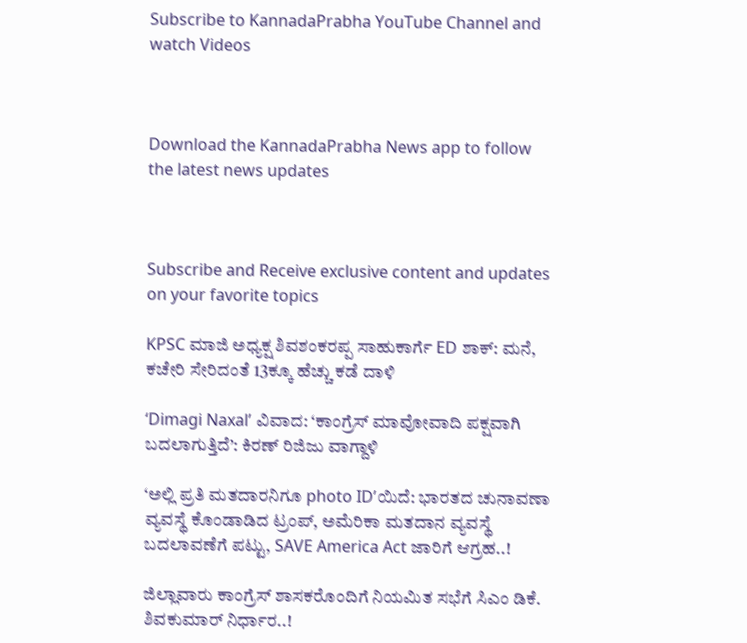Subscribe to KannadaPrabha YouTube Channel and watch Videos



Download the KannadaPrabha News app to follow the latest news updates



Subscribe and Receive exclusive content and updates on your favorite topics

KPSC ಮಾಜಿ ಅಧ್ಯಕ್ಷ ಶಿವಶಂಕರಪ್ಪ ಸಾಹುಕಾರ್ಗೆ ED ಶಾಕ್: ಮನೆ, ಕಚೇರಿ ಸೇರಿದಂತೆ 13ಕ್ಕೂ ಹೆಚ್ಚು ಕಡೆ ದಾಳಿ

‘Dimagi Naxal’ ವಿವಾದ: ‘ಕಾಂಗ್ರೆಸ್‌ ಮಾವೋವಾದಿ ಪಕ್ಷವಾಗಿ ಬದಲಾಗುತ್ತಿದೆ’: ಕಿರಣ್‌ ರಿಜಿಜು ವಾಗ್ದಾಳಿ

‘ಅಲ್ಲಿ ಪ್ರತಿ ಮತದಾರನಿಗೂ photo ID’ಯಿದೆ: ಭಾರತದ ಚುನಾವಣಾ ವ್ಯವಸ್ಥೆ ಕೊಂಡಾಡಿದ ಟ್ರಂಪ್, ಅಮೆರಿಕಾ ಮತದಾನ ವ್ಯವಸ್ಥೆ ಬದಲಾವಣೆಗೆ ಪಟ್ಟು, SAVE America Act ಜಾರಿಗೆ ಆಗ್ರಹ..!

ಜಿಲ್ಲಾವಾರು ಕಾಂಗ್ರೆಸ್ ಶಾಸಕರೊಂದಿಗೆ ನಿಯಮಿತ ಸಭೆಗೆ ಸಿಎಂ ಡಿಕೆ. ಶಿವಕುಮಾರ್‌ ನಿರ್ಧಾರ..!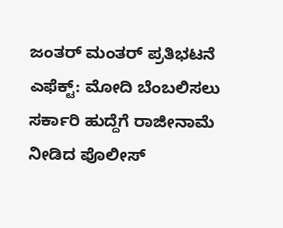ಜಂತರ್ ಮಂತರ್‌ ಪ್ರತಿಭಟನೆ ಎಫೆಕ್ಟ್: ಮೋದಿ ಬೆಂಬಲಿಸಲು ಸರ್ಕಾರಿ ಹುದ್ದೆಗೆ ರಾಜೀನಾಮೆ ನೀಡಿದ ಪೊಲೀಸ್‌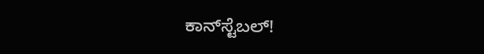ಕಾನ್‌ಸ್ಟೆಬಲ್‌!